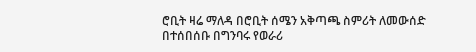ሮቢት ዛሬ ማለዳ በሮቢት ሰሜን አቅጣጫ ስምሪት ለመውሰድ በተሰበሰቡ በግንባሩ የወራሪ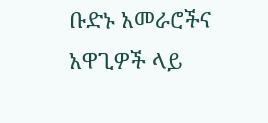ቡድኑ አመራሮችና አዋጊዎች ላይ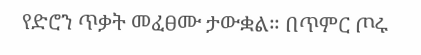የድሮን ጥቃት መፈፀሙ ታውቋል። በጥምር ጦሩ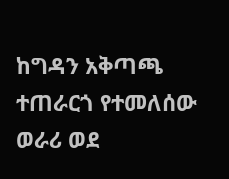ከግዳን አቅጣጫ ተጠራርጎ የተመለሰው ወራሪ ወደ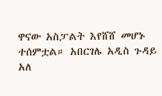ዋናው አስፓልት እየሸሸ መሆኑ ተሰምቷል። አበርገሌ አዲስ ጉዳይ አለ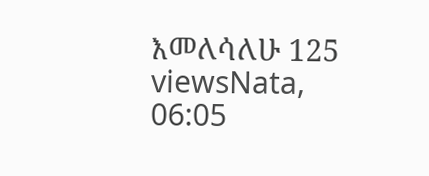እመለሳለሁ 125 viewsNata, 06:05